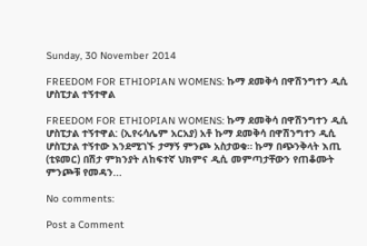Sunday, 30 November 2014

FREEDOM FOR ETHIOPIAN WOMENS: ኩማ ደመቅሳ በዋሽንግተን ዲሲ ሆስፒታል ተኝተዋል

FREEDOM FOR ETHIOPIAN WOMENS: ኩማ ደመቅሳ በዋሽንግተን ዲሲ ሆስፒታል ተኝተዋል: (ኢየሩሳሌም አርአያ) አቶ ኩማ ደመቅሳ በዋሽንግተን ዲሲ ሆስፒታል ተኝተው እንደሚገኙ ታማኝ ምንጮ አስታወቁ። ኩማ በጭንቅላት እጢ (ቲዩመር) በሽታ ምክንያት ለከፍተኛ ህክምና ዲሲ መምጣታቸውን የጠቆሙት ምንጮቹ የመዳን...

No comments:

Post a Comment